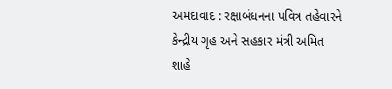અમદાવાદ : રક્ષાબંધનના પવિત્ર તહેવારને કેન્દ્રીય ગૃહ અને સહકાર મંત્રી અમિત શાહે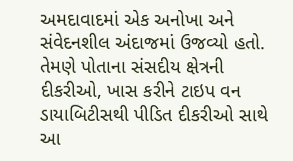અમદાવાદમાં એક અનોખા અને સંવેદનશીલ અંદાજમાં ઉજવ્યો હતો. તેમણે પોતાના સંસદીય ક્ષેત્રની દીકરીઓ, ખાસ કરીને ટાઇપ વન ડાયાબિટીસથી પીડિત દીકરીઓ સાથે આ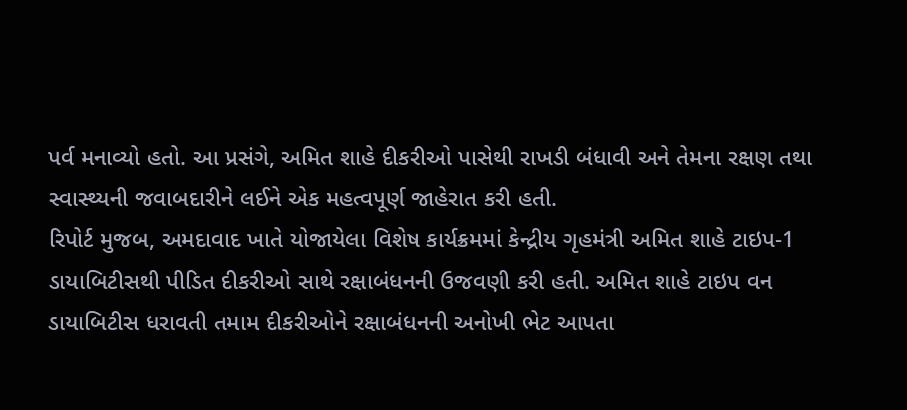પર્વ મનાવ્યો હતો. આ પ્રસંગે, અમિત શાહે દીકરીઓ પાસેથી રાખડી બંધાવી અને તેમના રક્ષણ તથા સ્વાસ્થ્યની જવાબદારીને લઈને એક મહત્વપૂર્ણ જાહેરાત કરી હતી.
રિપોર્ટ મુજબ, અમદાવાદ ખાતે યોજાયેલા વિશેષ કાર્યક્રમમાં કેન્દ્રીય ગૃહમંત્રી અમિત શાહે ટાઇપ-1 ડાયાબિટીસથી પીડિત દીકરીઓ સાથે રક્ષાબંધનની ઉજવણી કરી હતી. અમિત શાહે ટાઇપ વન ડાયાબિટીસ ધરાવતી તમામ દીકરીઓને રક્ષાબંધનની અનોખી ભેટ આપતા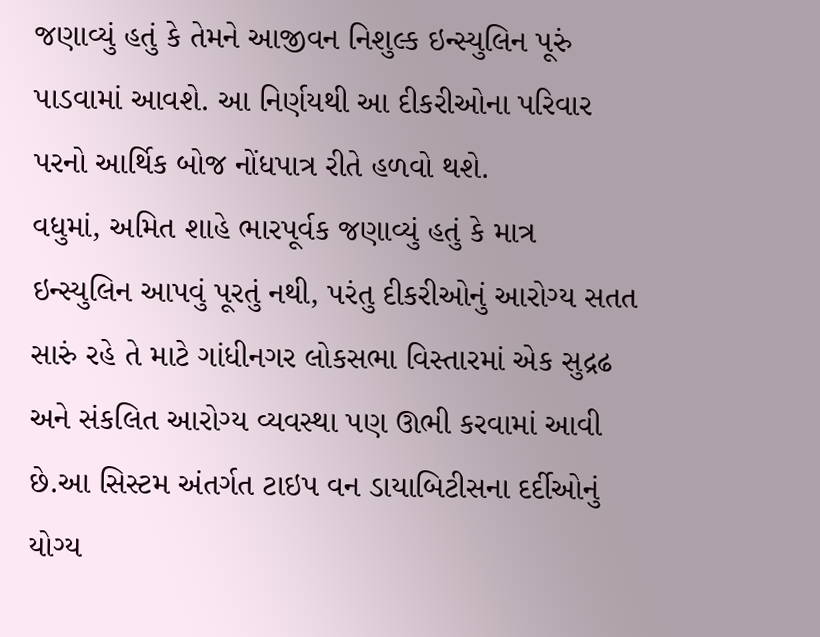જણાવ્યું હતું કે તેમને આજીવન નિશુલ્ક ઇન્સ્યુલિન પૂરું પાડવામાં આવશે. આ નિર્ણયથી આ દીકરીઓના પરિવાર પરનો આર્થિક બોજ નોંધપાત્ર રીતે હળવો થશે.
વધુમાં, અમિત શાહે ભારપૂર્વક જણાવ્યું હતું કે માત્ર ઇન્સ્યુલિન આપવું પૂરતું નથી, પરંતુ દીકરીઓનું આરોગ્ય સતત સારું રહે તે માટે ગાંધીનગર લોકસભા વિસ્તારમાં એક સુદ્રઢ અને સંકલિત આરોગ્ય વ્યવસ્થા પણ ઊભી કરવામાં આવી છે.આ સિસ્ટમ અંતર્ગત ટાઇપ વન ડાયાબિટીસના દર્દીઓનું યોગ્ય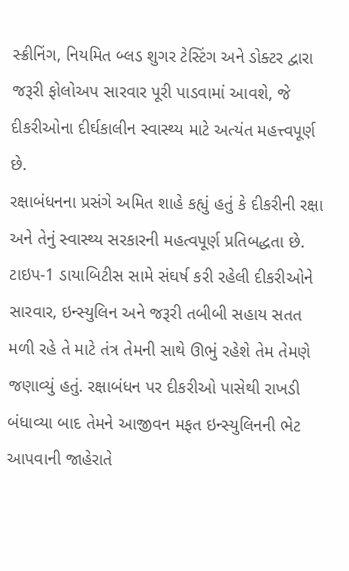સ્ક્રીનિંગ, નિયમિત બ્લડ શુગર ટેસ્ટિંગ અને ડોક્ટર દ્વારા જરૂરી ફોલોઅપ સારવાર પૂરી પાડવામાં આવશે, જે દીકરીઓના દીર્ઘકાલીન સ્વાસ્થ્ય માટે અત્યંત મહત્ત્વપૂર્ણ છે.
રક્ષાબંધનના પ્રસંગે અમિત શાહે કહ્યું હતું કે દીકરીની રક્ષા અને તેનું સ્વાસ્થ્ય સરકારની મહત્વપૂર્ણ પ્રતિબદ્ધતા છે. ટાઇપ-1 ડાયાબિટીસ સામે સંઘર્ષ કરી રહેલી દીકરીઓને સારવાર, ઇન્સ્યુલિન અને જરૂરી તબીબી સહાય સતત મળી રહે તે માટે તંત્ર તેમની સાથે ઊભું રહેશે તેમ તેમણે જણાવ્યું હતું. રક્ષાબંધન પર દીકરીઓ પાસેથી રાખડી બંધાવ્યા બાદ તેમને આજીવન મફત ઇન્સ્યુલિનની ભેટ આપવાની જાહેરાતે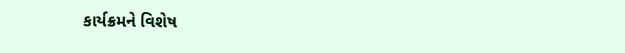કાર્યક્રમને વિશેષ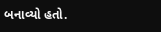બનાવ્યો હતો.